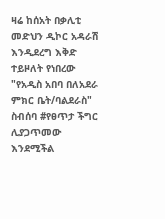ዛሬ ከሰአት በቃሊቲ መድህን ዲኮር አዳራሽ እንዲደረግ እቅድ ተይዞለት የነበረው "የአዲስ አበባ በለአደራ ምክር ቤት/ባልደራስ" ስብሰባ #የፀጥታ ችግር ሊያጋጥመው እንደሚችል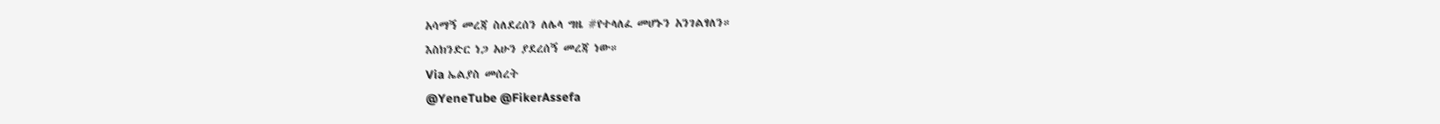አሳማኝ መረጃ ስለደረሰን ለሌላ ግዜ #የተላለፈ መሆኑን አንገልፃለን።
እስክንድር ነጋ አሁን ያደረሰኝ መረጃ ነው።
Via ኤልያስ መሰረት
@YeneTube @FikerAssefa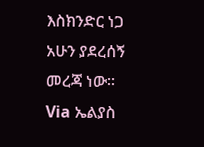እስክንድር ነጋ አሁን ያደረሰኝ መረጃ ነው።
Via ኤልያስ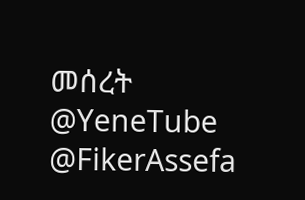መሰረት
@YeneTube @FikerAssefa